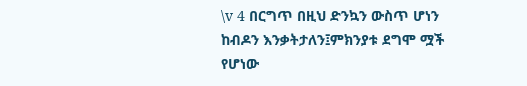\v 4 በርግጥ በዚህ ድንኳን ውስጥ ሆነን ከብዶን እንቃትታለን፤ምክንያቱ ደግሞ ሟች የሆነው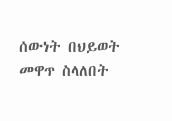ሰውነት በህይወት መዋጥ ስላለበት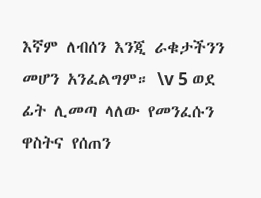እኛም ለብሰን እንጂ ራቁታችንን መሆን አንፈልግም። \v 5 ወደ ፊት ሊመጣ ላለው የመንፈሱን ዋስትና የሰጠን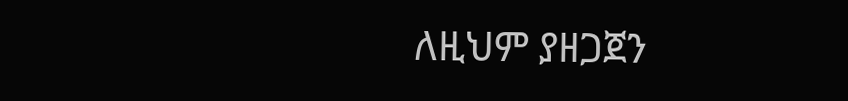ለዚህም ያዘጋጀን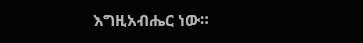እግዚአብሔር ነው።